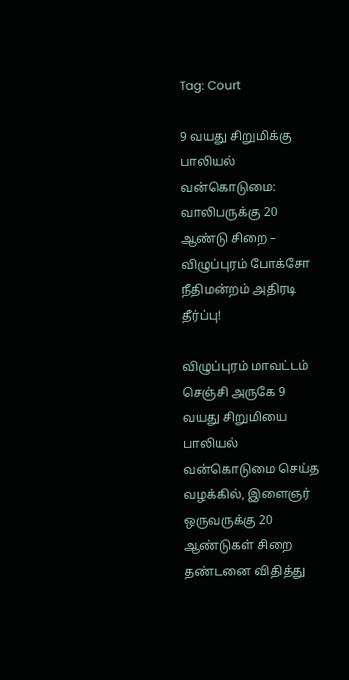Tag: Court

9 வயது சிறுமிக்கு பாலியல் வன்கொடுமை: வாலிபருக்கு 20 ஆண்டு சிறை – விழுப்புரம் போக்சோ நீதிமன்றம் அதிரடி தீர்ப்பு!

விழுப்புரம் மாவட்டம் செஞ்சி அருகே 9 வயது சிறுமியை பாலியல் வன்கொடுமை செய்த வழக்கில், இளைஞர் ஒருவருக்கு 20 ஆண்டுகள் சிறை தண்டனை விதித்து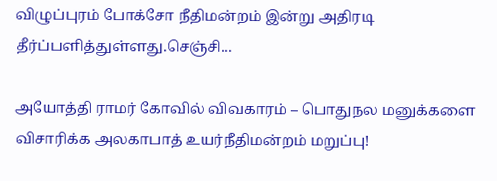விழுப்புரம் போக்சோ நீதிமன்றம் இன்று அதிரடி தீர்ப்பளித்துள்ளது.செஞ்சி...

அயோத்தி ராமர் கோவில் விவகாரம் – பொதுநல மனுக்களை விசாரிக்க அலகாபாத் உயர்நீதிமன்றம் மறுப்பு!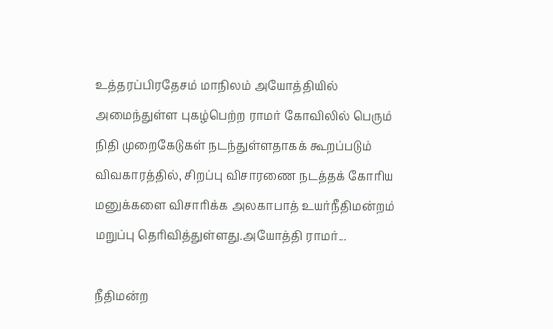உத்தரப்பிரதேசம் மாநிலம் அயோத்தியில் அமைந்துள்ள புகழ்பெற்ற ராமர் கோவிலில் பெரும் நிதி முறைகேடுகள் நடந்துள்ளதாகக் கூறப்படும் விவகாரத்தில், சிறப்பு விசாரணை நடத்தக் கோரிய மனுக்களை விசாரிக்க அலகாபாத் உயர்நீதிமன்றம் மறுப்பு தெரிவித்துள்ளது.அயோத்தி ராமர்...

நீதிமன்ற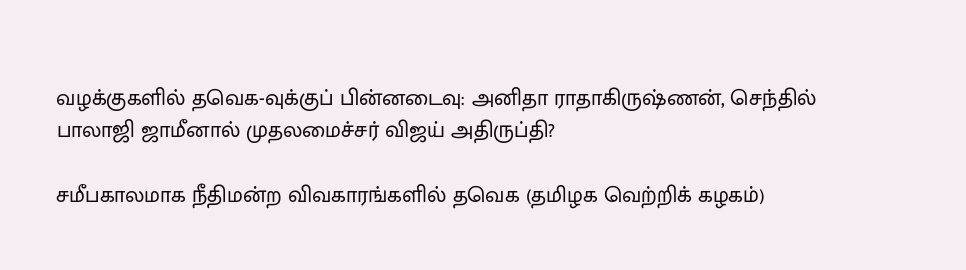வழக்குகளில் தவெக-வுக்குப் பின்னடைவு: அனிதா ராதாகிருஷ்ணன், செந்தில் பாலாஜி ஜாமீனால் முதலமைச்சர் விஜய் அதிருப்தி?

சமீபகாலமாக நீதிமன்ற விவகாரங்களில் தவெக (தமிழக வெற்றிக் கழகம்)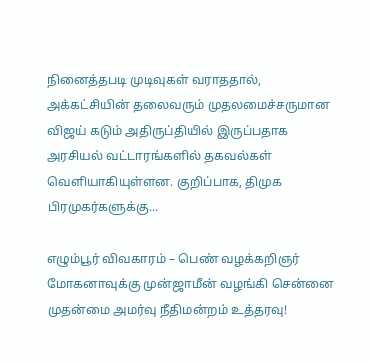நினைத்தபடி முடிவுகள் வராததால், அக்கட்சியின் தலைவரும் முதலமைச்சருமான விஜய் கடும் அதிருப்தியில் இருப்பதாக அரசியல் வட்டாரங்களில் தகவல்கள் வெளியாகியுள்ளன. குறிப்பாக, திமுக பிரமுகர்களுக்கு...

எழும்பூர் விவகாரம் – பெண் வழக்கறிஞர் மோகனாவுக்கு முன்ஜாமீன் வழங்கி சென்னை முதன்மை அமர்வு நீதிமன்றம் உத்தரவு!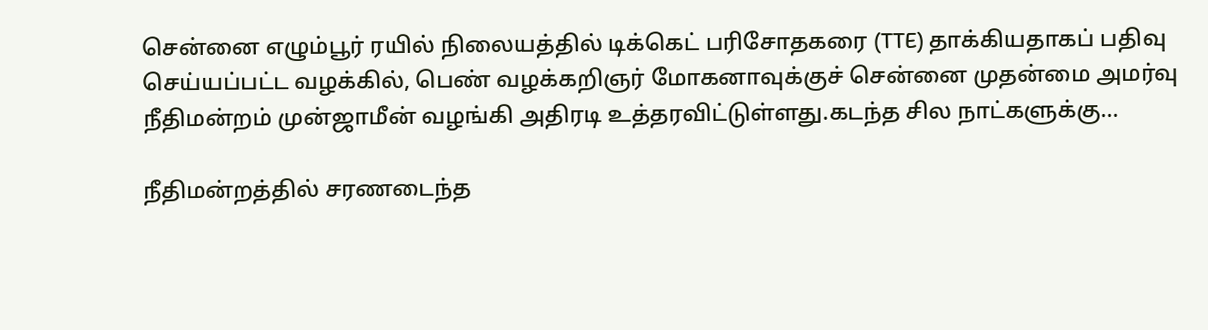சென்னை எழும்பூர் ரயில் நிலையத்தில் டிக்கெட் பரிசோதகரை (TTE) தாக்கியதாகப் பதிவு செய்யப்பட்ட வழக்கில், பெண் வழக்கறிஞர் மோகனாவுக்குச் சென்னை முதன்மை அமர்வு நீதிமன்றம் முன்ஜாமீன் வழங்கி அதிரடி உத்தரவிட்டுள்ளது.கடந்த சில நாட்களுக்கு...

நீதிமன்றத்தில் சரணடைந்த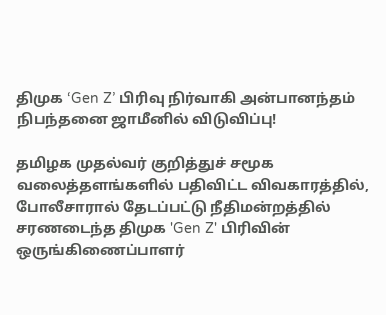திமுக ‘Gen Z’ பிரிவு நிர்வாகி அன்பானந்தம் நிபந்தனை ஜாமீனில் விடுவிப்பு!

தமிழக முதல்வர் குறித்துச் சமூக வலைத்தளங்களில் பதிவிட்ட விவகாரத்தில், போலீசாரால் தேடப்பட்டு நீதிமன்றத்தில் சரணடைந்த திமுக 'Gen Z' பிரிவின் ஒருங்கிணைப்பாளர்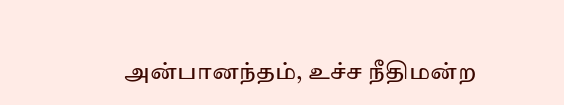அன்பானந்தம், உச்ச நீதிமன்ற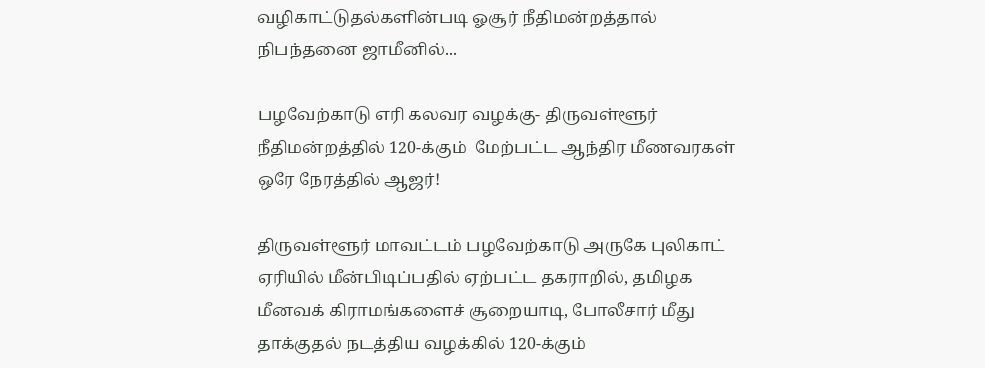வழிகாட்டுதல்களின்படி ஓசூர் நீதிமன்றத்தால் நிபந்தனை ஜாமீனில்...

பழவேற்காடு எரி கலவர வழக்கு- திருவள்ளூர் நீதிமன்றத்தில் 120-க்கும்  மேற்பட்ட ஆந்திர மீணவரகள் ஒரே நேரத்தில் ஆஜர்!

திருவள்ளூர் மாவட்டம் பழவேற்காடு அருகே புலிகாட் ஏரியில் மீன்பிடிப்பதில் ஏற்பட்ட தகராறில், தமிழக மீனவக் கிராமங்களைச் சூறையாடி, போலீசார் மீது தாக்குதல் நடத்திய வழக்கில் 120-க்கும்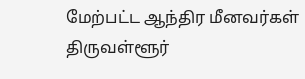மேற்பட்ட ஆந்திர மீனவர்கள் திருவள்ளூர்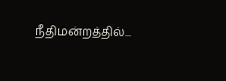நீதிமன்றத்தில்...